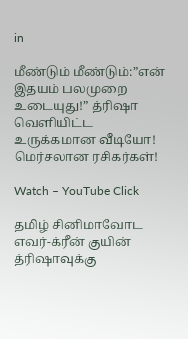in

மீண்டும் மீண்டும்:”என் இதயம் பலமுறை உடையுது!” த்ரிஷா வெளியிட்ட உருக்கமான வீடியோ! மெர்சலான ரசிகர்கள்!

Watch – YouTube Click

தமிழ் சினிமாவோட எவர்-க்ரீன் குயின் த்ரிஷாவுக்கு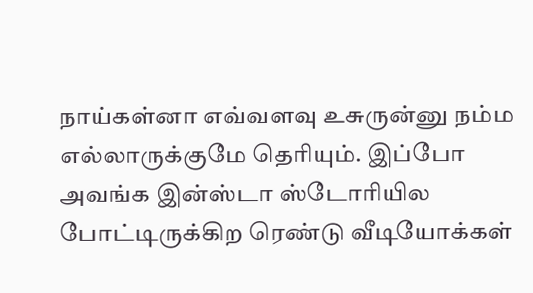நாய்கள்னா எவ்வளவு உசுருன்னு நம்ம எல்லாருக்குமே தெரியும். இப்போ அவங்க இன்ஸ்டா ஸ்டோரியில போட்டிருக்கிற ரெண்டு வீடியோக்கள்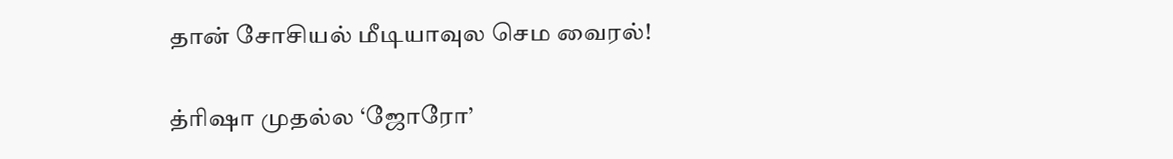தான் சோசியல் மீடியாவுல செம வைரல்!

த்ரிஷா முதல்ல ‘ஜோரோ’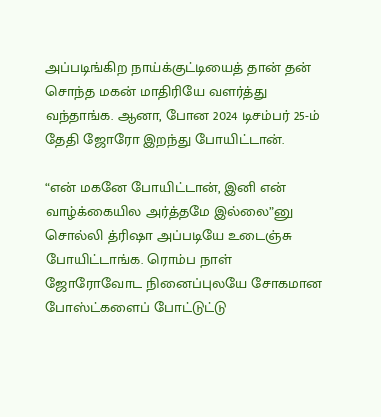அப்படிங்கிற நாய்க்குட்டியைத் தான் தன் சொந்த மகன் மாதிரியே வளர்த்து வந்தாங்க. ஆனா, போன 2024 டிசம்பர் 25-ம் தேதி ஜோரோ இறந்து போயிட்டான்.

“என் மகனே போயிட்டான், இனி என் வாழ்க்கையில அர்த்தமே இல்லை”னு சொல்லி த்ரிஷா அப்படியே உடைஞ்சு போயிட்டாங்க. ரொம்ப நாள் ஜோரோவோட நினைப்புலயே சோகமான போஸ்ட்களைப் போட்டுட்டு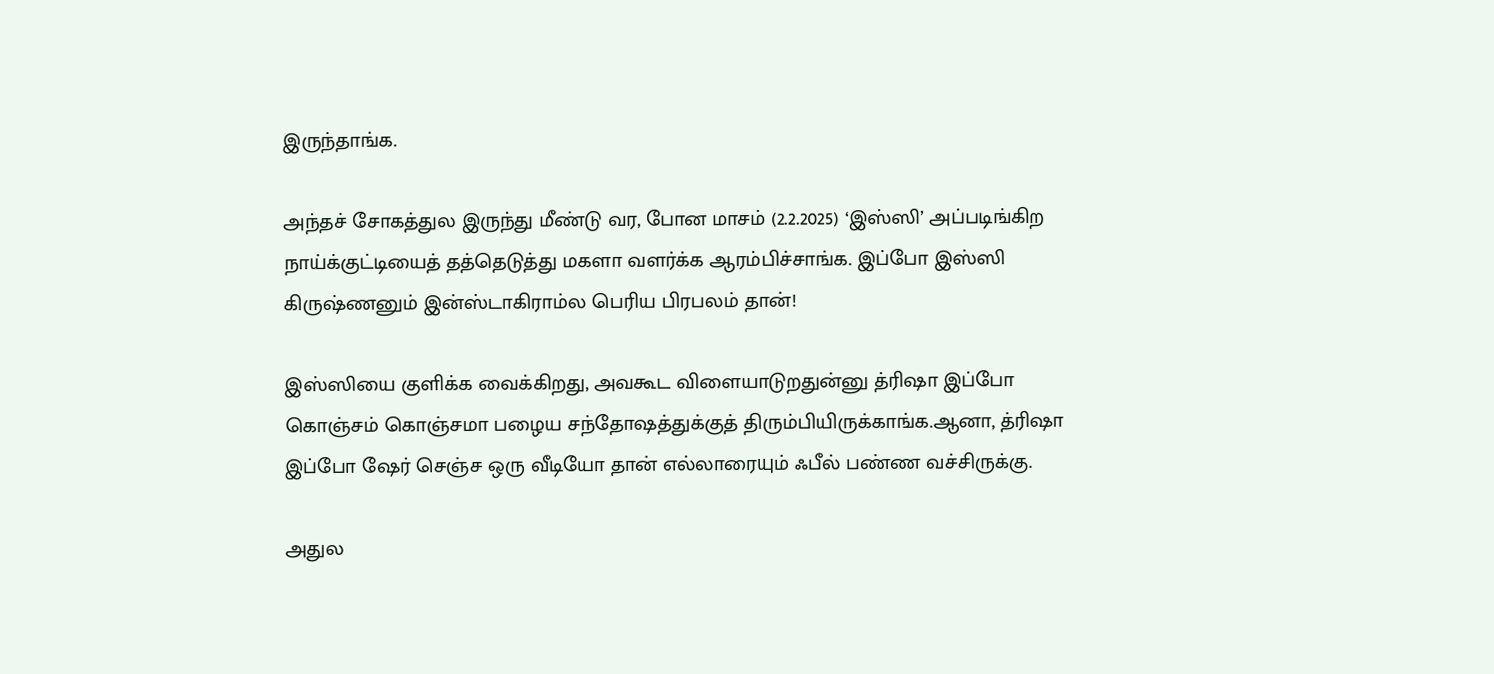இருந்தாங்க.

அந்தச் சோகத்துல இருந்து மீண்டு வர, போன மாசம் (2.2.2025) ‘இஸ்ஸி’ அப்படிங்கிற நாய்க்குட்டியைத் தத்தெடுத்து மகளா வளர்க்க ஆரம்பிச்சாங்க. இப்போ இஸ்ஸி கிருஷ்ணனும் இன்ஸ்டாகிராம்ல பெரிய பிரபலம் தான்!

இஸ்ஸியை குளிக்க வைக்கிறது, அவகூட விளையாடுறதுன்னு த்ரிஷா இப்போ கொஞ்சம் கொஞ்சமா பழைய சந்தோஷத்துக்குத் திரும்பியிருக்காங்க.ஆனா, த்ரிஷா இப்போ ஷேர் செஞ்ச ஒரு வீடியோ தான் எல்லாரையும் ஃபீல் பண்ண வச்சிருக்கு.

அதுல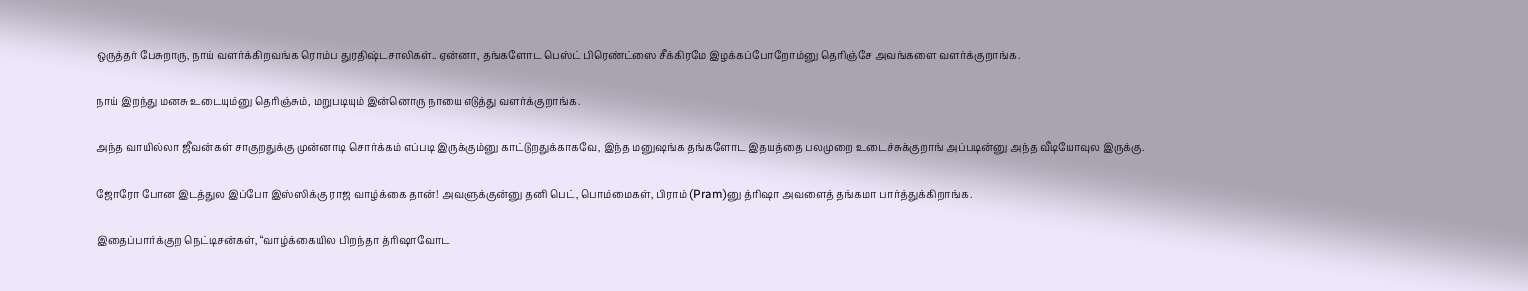ஒருத்தர் பேசுறாரு, நாய் வளர்க்கிறவங்க ரொம்ப துரதிஷ்டசாலிகள்.. ஏன்னா, தங்களோட பெஸ்ட் பிரெண்ட்ஸை சீக்கிரமே இழக்கப்போறோம்னு தெரிஞ்சே அவங்களை வளர்க்குறாங்க.

நாய் இறந்து மனசு உடையும்னு தெரிஞ்சும், மறுபடியும் இன்னொரு நாயை எடுத்து வளர்க்குறாங்க.

அந்த வாயில்லா ஜீவன்கள் சாகுறதுக்கு முன்னாடி சொர்க்கம் எப்படி இருக்கும்னு காட்டுறதுக்காகவே, இந்த மனுஷங்க தங்களோட இதயத்தை பலமுறை உடைச்சுக்குறாங் அப்படின்னு அந்த வீடியோவுல இருக்கு.

ஜோரோ போன இடத்துல இப்போ இஸ்ஸிக்கு ராஜ வாழ்க்கை தான்! அவளுக்குன்னு தனி பெட், பொம்மைகள், பிராம் (Pram)னு த்ரிஷா அவளைத் தங்கமா பார்த்துக்கிறாங்க.

இதைப்பார்க்குற நெட்டிசன்கள், “வாழ்க்கையில பிறந்தா த்ரிஷாவோட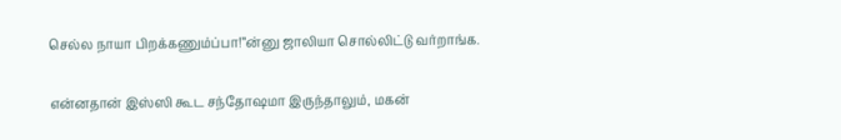செல்ல நாயா பிறக்கணும்ப்பா!”ன்னு ஜாலியா சொல்லிட்டு வர்றாங்க.

என்னதான் இஸ்ஸி கூட சந்தோஷமா இருந்தாலும், மகன்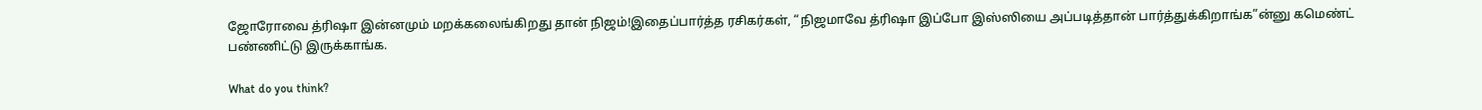ஜோரோவை த்ரிஷா இன்னமும் மறக்கலைங்கிறது தான் நிஜம்!இதைப்பார்த்த ரசிகர்கள், “நிஜமாவே த்ரிஷா இப்போ இஸ்ஸியை அப்படித்தான் பார்த்துக்கிறாங்க”ன்னு கமெண்ட் பண்ணிட்டு இருக்காங்க.

What do you think?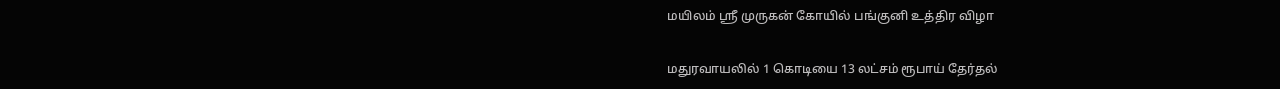மயிலம் ஸ்ரீ முருகன் கோயில் பங்குனி உத்திர விழா

மதுரவாயலில் 1 கொடியை 13 லட்சம் ரூபாய் தேர்தல்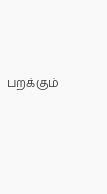பறக்கும்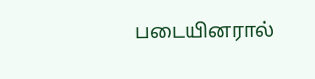படையினரால்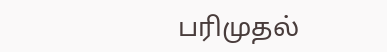பரிமுதல்